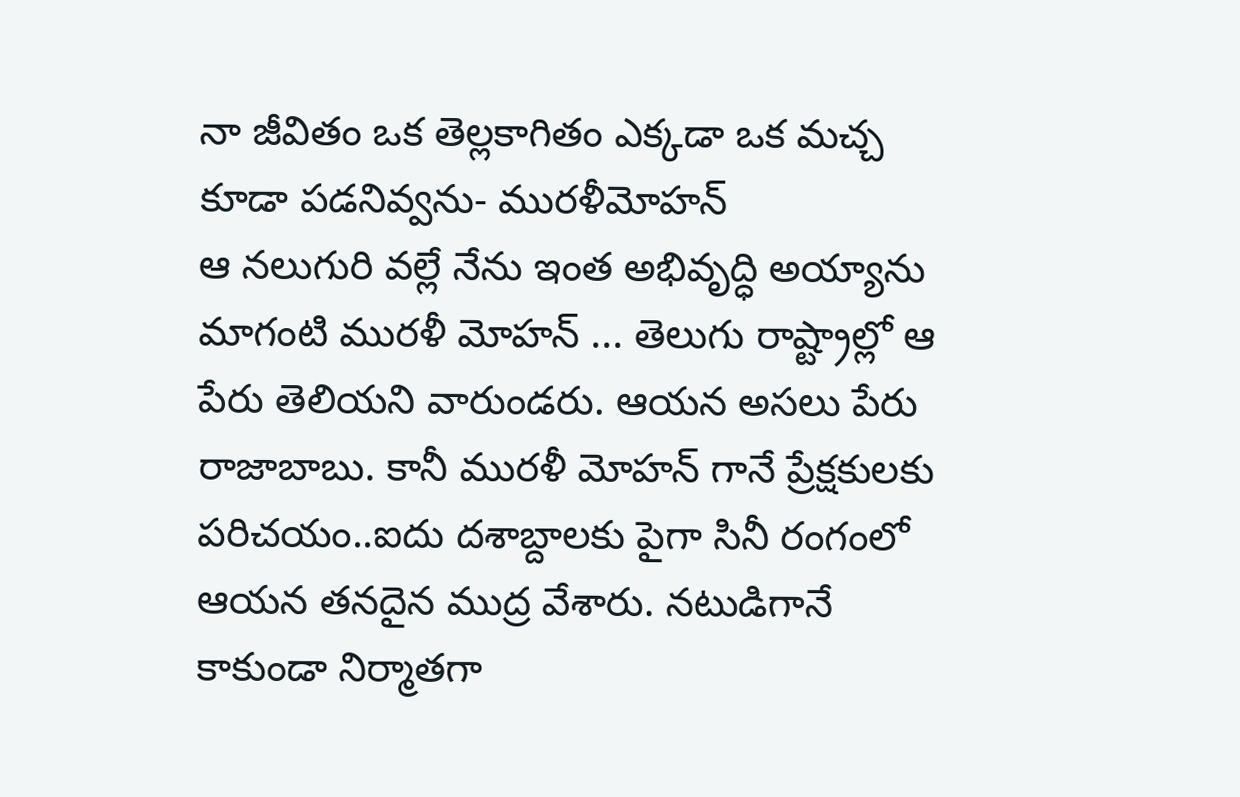నా జీవితం ఒక తెల్లకాగితం ఎక్కడా ఒక మచ్చ కూడా పడనివ్వను- మురళీమోహన్
ఆ నలుగురి వల్లే నేను ఇంత అభివృద్ధి అయ్యాను మాగంటి మురళీ మోహన్ ... తెలుగు రాష్ట్రాల్లో ఆ పేరు తెలియని వారుండరు. ఆయన అసలు పేరు రాజాబాబు. కానీ మురళీ మోహన్ గానే ప్రేక్షకులకు పరిచయం..ఐదు దశాబ్దాలకు పైగా సినీ రంగంలో ఆయన తనదైన ముద్ర వేశారు. నటుడిగానే కాకుండా నిర్మాతగా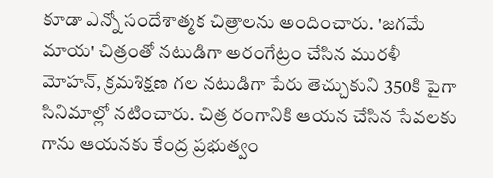కూడా ఎన్నో సందేశాత్మక చిత్రాలను అందించారు. 'జగమే మాయ' చిత్రంతో నటుడిగా అరంగేట్రం చేసిన మురళీ మోహన్, క్రమశిక్షణ గల నటుడిగా పేరు తెచ్చుకుని 350కి పైగా సినిమాల్లో నటించారు. చిత్ర రంగానికి ఆయన చేసిన సేవలకు గాను ఆయనకు కేంద్ర ప్రభుత్వం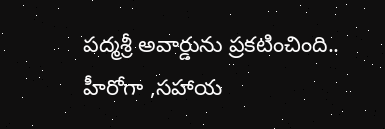పద్మశ్రీ అవార్డును ప్రకటించింది.. హీరోగా ,సహాయ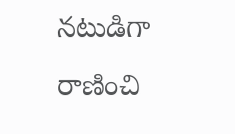నటుడిగా రాణించి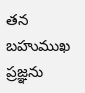తన బహుముఖ ప్రజ్ఞను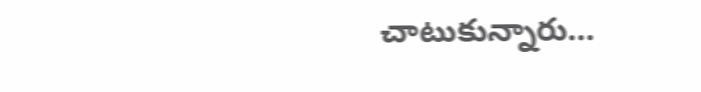చాటుకున్నారు…